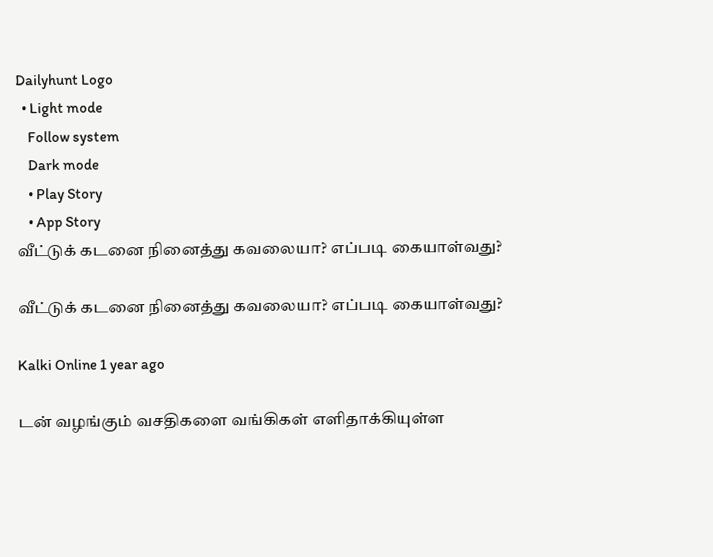Dailyhunt Logo
  • Light mode
    Follow system
    Dark mode
    • Play Story
    • App Story
வீட்டுக் கடனை நினைத்து கவலையா? எப்படி கையாள்வது?

வீட்டுக் கடனை நினைத்து கவலையா? எப்படி கையாள்வது?

Kalki Online 1 year ago

டன் வழங்கும் வசதிகளை வங்கிகள் எளிதாக்கியுள்ள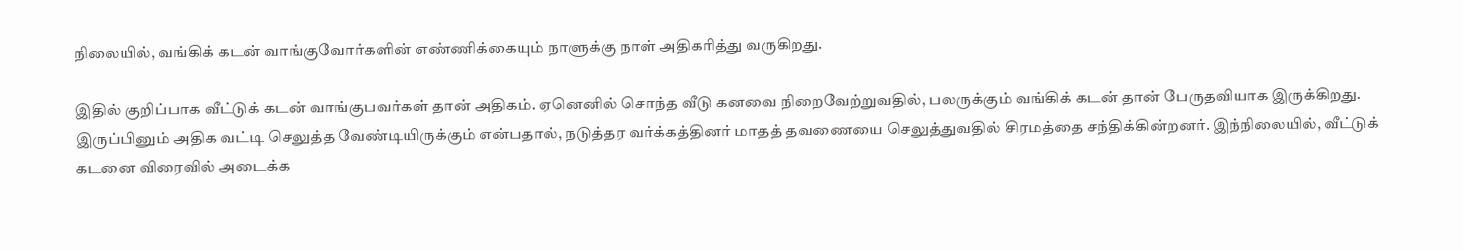நிலையில், வங்கிக் கடன் வாங்குவோர்களின் எண்ணிக்கையும் நாளுக்கு நாள் அதிகரித்து வருகிறது.

இதில் குறிப்பாக வீட்டுக் கடன் வாங்குபவர்கள் தான் அதிகம். ஏனெனில் சொந்த வீடு கனவை நிறைவேற்றுவதில், பலருக்கும் வங்கிக் கடன் தான் பேருதவியாக இருக்கிறது. இருப்பினும் அதிக வட்டி செலுத்த வேண்டியிருக்கும் என்பதால், நடுத்தர வர்க்கத்தினர் மாதத் தவணையை செலுத்துவதில் சிரமத்தை சந்திக்கின்றனர். இந்நிலையில், வீட்டுக் கடனை விரைவில் அடைக்க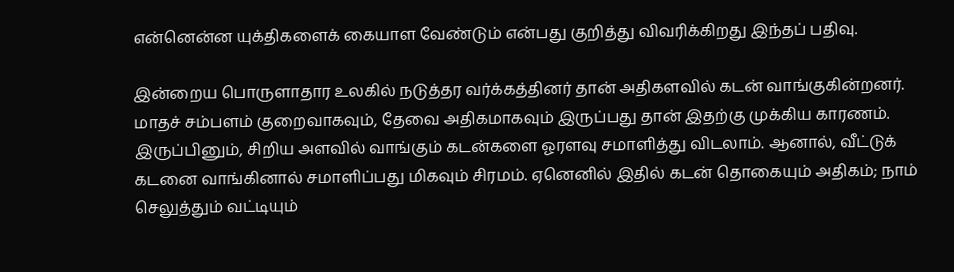என்னென்ன யுக்திகளைக் கையாள வேண்டும் என்பது குறித்து விவரிக்கிறது இந்தப் பதிவு.

இன்றைய பொருளாதார உலகில் நடுத்தர வர்க்கத்தினர் தான் அதிகளவில் கடன் வாங்குகின்றனர். மாதச் சம்பளம் குறைவாகவும், தேவை அதிகமாகவும் இருப்பது தான் இதற்கு முக்கிய காரணம். இருப்பினும், சிறிய அளவில் வாங்கும் கடன்களை ஓரளவு சமாளித்து விடலாம். ஆனால், வீட்டுக் கடனை வாங்கினால் சமாளிப்பது மிகவும் சிரமம். ஏனெனில் இதில் கடன் தொகையும் அதிகம்; நாம் செலுத்தும் வட்டியும்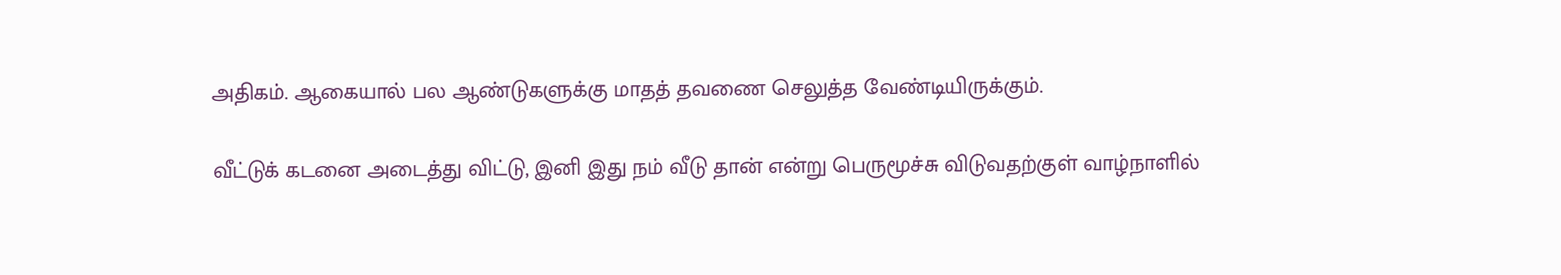அதிகம். ஆகையால் பல ஆண்டுகளுக்கு மாதத் தவணை செலுத்த வேண்டியிருக்கும்.

வீட்டுக் கடனை அடைத்து விட்டு, இனி இது நம் வீடு தான் என்று பெருமூச்சு விடுவதற்குள் வாழ்நாளில்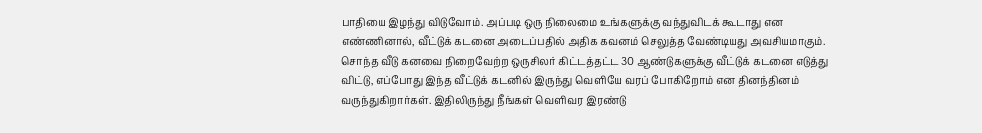பாதியை இழந்து விடுவோம். அப்படி ஒரு நிலைமை உங்களுக்கு வந்துவிடக் கூடாது என எண்ணினால், வீட்டுக் கடனை அடைப்பதில் அதிக கவனம் செலுத்த வேண்டியது அவசியமாகும். சொந்த வீடு கனவை நிறைவேற்ற ஒருசிலர் கிட்டத்தட்ட 30 ஆண்டுகளுக்கு வீட்டுக் கடனை எடுத்து விட்டு, எப்போது இந்த வீட்டுக் கடனில் இருந்து வெளியே வரப் போகிறோம் என தினந்தினம் வருந்துகிறார்கள். இதிலிருந்து நீங்கள் வெளிவர இரண்டு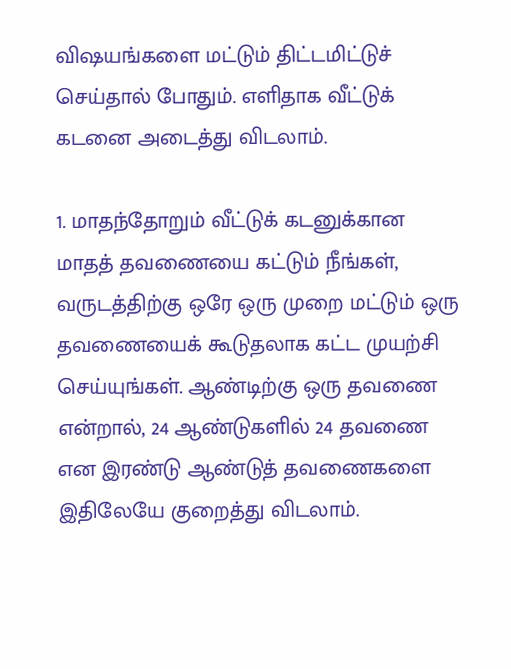விஷயங்களை மட்டும் திட்டமிட்டுச் செய்தால் போதும். எளிதாக வீட்டுக் கடனை அடைத்து விடலாம்.

1. மாதந்தோறும் வீட்டுக் கடனுக்கான மாதத் தவணையை கட்டும் நீங்கள், வருடத்திற்கு ஒரே ஒரு முறை மட்டும் ஒரு தவணையைக் கூடுதலாக கட்ட முயற்சி செய்யுங்கள். ஆண்டிற்கு ஒரு தவணை என்றால், 24 ஆண்டுகளில் 24 தவணை என இரண்டு ஆண்டுத் தவணைகளை இதிலேயே குறைத்து விடலாம்.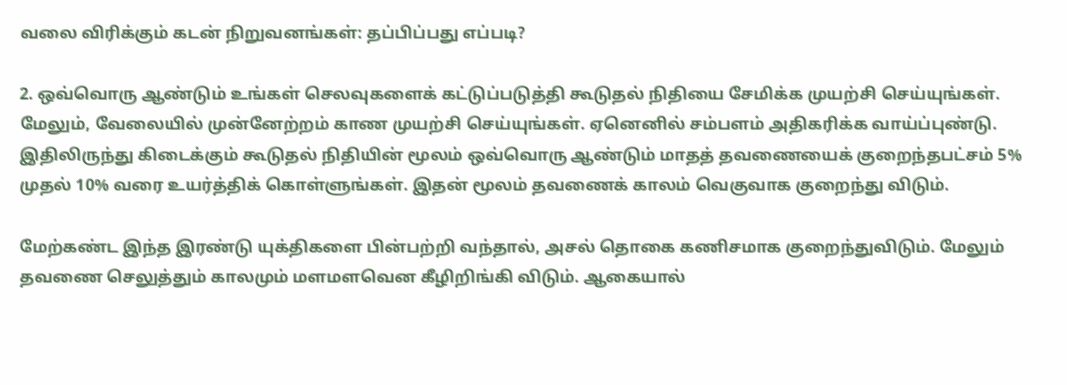வலை விரிக்கும் கடன் நிறுவனங்கள்: தப்பிப்பது எப்படி?

2. ஒவ்வொரு ஆண்டும் உங்கள் செலவுகளைக் கட்டுப்படுத்தி கூடுதல் நிதியை சேமிக்க முயற்சி செய்யுங்கள். மேலும், வேலையில் முன்னேற்றம் காண முயற்சி செய்யுங்கள். ஏனெனில் சம்பளம் அதிகரிக்க வாய்ப்புண்டு. இதிலிருந்து கிடைக்கும் கூடுதல் நிதியின் மூலம் ஒவ்வொரு ஆண்டும் மாதத் தவணையைக் குறைந்தபட்சம் 5% முதல் 10% வரை உயர்த்திக் கொள்ளுங்கள். இதன் மூலம் தவணைக் காலம் வெகுவாக குறைந்து விடும்.

மேற்கண்ட இந்த இரண்டு யுக்திகளை பின்பற்றி வந்தால், அசல் தொகை கணிசமாக குறைந்துவிடும். மேலும் தவணை செலுத்தும் காலமும் மளமளவென கீழிறிங்கி விடும். ஆகையால்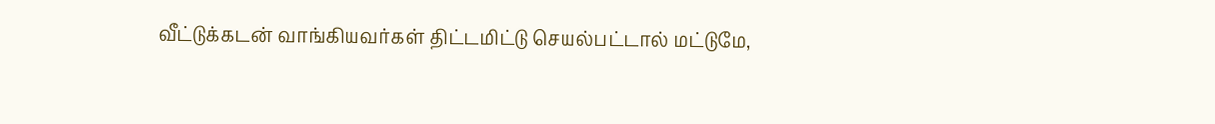வீட்டுக்கடன் வாங்கியவர்கள் திட்டமிட்டு செயல்பட்டால் மட்டுமே,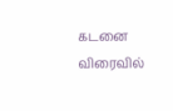கடனை விரைவில்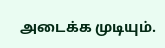அடைக்க முடியும்.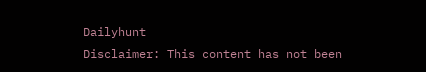Dailyhunt
Disclaimer: This content has not been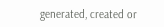generated, created or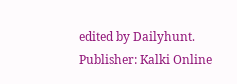edited by Dailyhunt. Publisher: Kalki Online